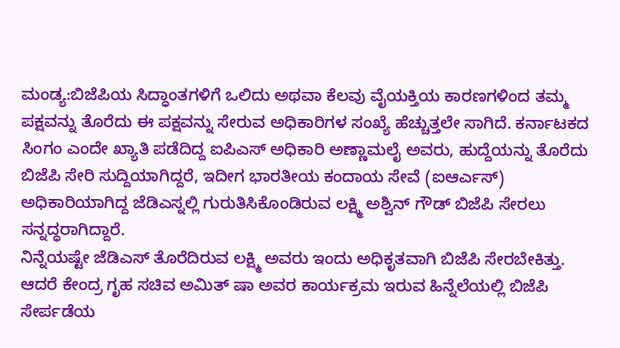ಮಂಡ್ಯ:ಬಿಜೆಪಿಯ ಸಿದ್ಧಾಂತಗಳಿಗೆ ಒಲಿದು ಅಥವಾ ಕೆಲವು ವೈಯಕ್ತಿಯ ಕಾರಣಗಳಿಂದ ತಮ್ಮ ಪಕ್ಷವನ್ನು ತೊರೆದು ಈ ಪಕ್ಷವನ್ನು ಸೇರುವ ಅಧಿಕಾರಿಗಳ ಸಂಖ್ಯೆ ಹೆಚ್ಚುತ್ತಲೇ ಸಾಗಿದೆ. ಕರ್ನಾಟಕದ ಸಿಂಗಂ ಎಂದೇ ಖ್ಯಾತಿ ಪಡೆದಿದ್ದ ಐಪಿಎಸ್ ಅಧಿಕಾರಿ ಅಣ್ಣಾಮಲೈ ಅವರು, ಹುದ್ದೆಯನ್ನು ತೊರೆದು ಬಿಜೆಪಿ ಸೇರಿ ಸುದ್ದಿಯಾಗಿದ್ದರೆ, ಇದೀಗ ಭಾರತೀಯ ಕಂದಾಯ ಸೇವೆ (ಐಆರ್ಎಸ್) ಅಧಿಕಾರಿಯಾಗಿದ್ದ ಜೆಡಿಎಸ್ನಲ್ಲಿ ಗುರುತಿಸಿಕೊಂಡಿರುವ ಲಕ್ಷ್ಮಿ ಅಶ್ವಿನ್ ಗೌಡ್ ಬಿಜೆಪಿ ಸೇರಲು ಸನ್ನದ್ಧರಾಗಿದ್ದಾರೆ.
ನಿನ್ನೆಯಷ್ಟೇ ಜೆಡಿಎಸ್ ತೊರೆದಿರುವ ಲಕ್ಷ್ಮಿ ಅವರು ಇಂದು ಅಧಿಕೃತವಾಗಿ ಬಿಜೆಪಿ ಸೇರಬೇಕಿತ್ತು. ಆದರೆ ಕೇಂದ್ರ ಗೃಹ ಸಚಿವ ಅಮಿತ್ ಷಾ ಅವರ ಕಾರ್ಯಕ್ರಮ ಇರುವ ಹಿನ್ನೆಲೆಯಲ್ಲಿ ಬಿಜೆಪಿ ಸೇರ್ಪಡೆಯ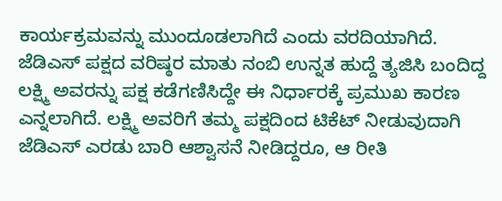ಕಾರ್ಯಕ್ರಮವನ್ನು ಮುಂದೂಡಲಾಗಿದೆ ಎಂದು ವರದಿಯಾಗಿದೆ.
ಜೆಡಿಎಸ್ ಪಕ್ಷದ ವರಿಷ್ಠರ ಮಾತು ನಂಬಿ ಉನ್ನತ ಹುದ್ದೆ ತ್ಯಜಿಸಿ ಬಂದಿದ್ದ ಲಕ್ಷ್ಮಿ ಅವರನ್ನು ಪಕ್ಷ ಕಡೆಗಣಿಸಿದ್ದೇ ಈ ನಿರ್ಧಾರಕ್ಕೆ ಪ್ರಮುಖ ಕಾರಣ ಎನ್ನಲಾಗಿದೆ. ಲಕ್ಷ್ಮಿ ಅವರಿಗೆ ತಮ್ಮ ಪಕ್ಷದಿಂದ ಟಿಕೆಟ್ ನೀಡುವುದಾಗಿ ಜೆಡಿಎಸ್ ಎರಡು ಬಾರಿ ಆಶ್ವಾಸನೆ ನೀಡಿದ್ದರೂ, ಆ ರೀತಿ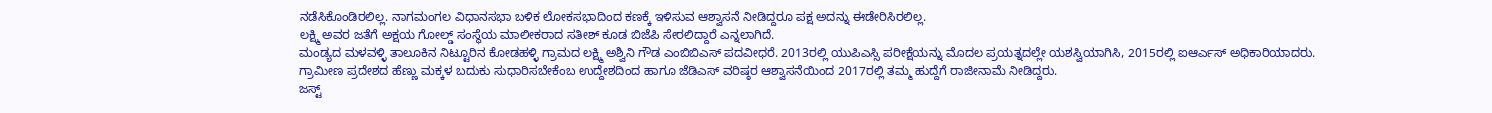ನಡೆಸಿಕೊಂಡಿರಲಿಲ್ಲ. ನಾಗಮಂಗಲ ವಿಧಾನಸಭಾ ಬಳಿಕ ಲೋಕಸಭಾದಿಂದ ಕಣಕ್ಕೆ ಇಳಿಸುವ ಆಶ್ವಾಸನೆ ನೀಡಿದ್ದರೂ ಪಕ್ಷ ಅದನ್ನು ಈಡೇರಿಸಿರಲಿಲ್ಲ.
ಲಕ್ಷ್ಮಿ ಅವರ ಜತೆಗೆ ಅಕ್ಷಯ ಗೋಲ್ಡ್ ಸಂಸ್ಥೆಯ ಮಾಲೀಕರಾದ ಸತೀಶ್ ಕೂಡ ಬಿಜೆಪಿ ಸೇರಲಿದ್ದಾರೆ ಎನ್ನಲಾಗಿದೆ.
ಮಂಡ್ಯದ ಮಳವಳ್ಳಿ ತಾಲೂಕಿನ ನಿಟ್ಟೂರಿನ ಕೋಡಹಳ್ಳಿ ಗ್ರಾಮದ ಲಕ್ಷ್ಮಿ ಅಶ್ವಿನಿ ಗೌಡ ಎಂಬಿಬಿಎಸ್ ಪದವೀಧರೆ. 2013ರಲ್ಲಿ ಯುಪಿಎಸ್ಸಿ ಪರೀಕ್ಷೆಯನ್ನು ಮೊದಲ ಪ್ರಯತ್ನದಲ್ಲೇ ಯಶಸ್ವಿಯಾಗಿಸಿ, 2015ರಲ್ಲಿ ಐಆರ್ಎಸ್ ಅಧಿಕಾರಿಯಾದರು. ಗ್ರಾಮೀಣ ಪ್ರದೇಶದ ಹೆಣ್ಣು ಮಕ್ಕಳ ಬದುಕು ಸುಧಾರಿಸಬೇಕೆಂಬ ಉದ್ದೇಶದಿಂದ ಹಾಗೂ ಜೆಡಿಎಸ್ ವರಿಷ್ಠರ ಆಶ್ವಾಸನೆಯಿಂದ 2017ರಲ್ಲಿ ತಮ್ಮ ಹುದ್ದೆಗೆ ರಾಜೀನಾಮೆ ನೀಡಿದ್ದರು.
ಜಸ್ಟ್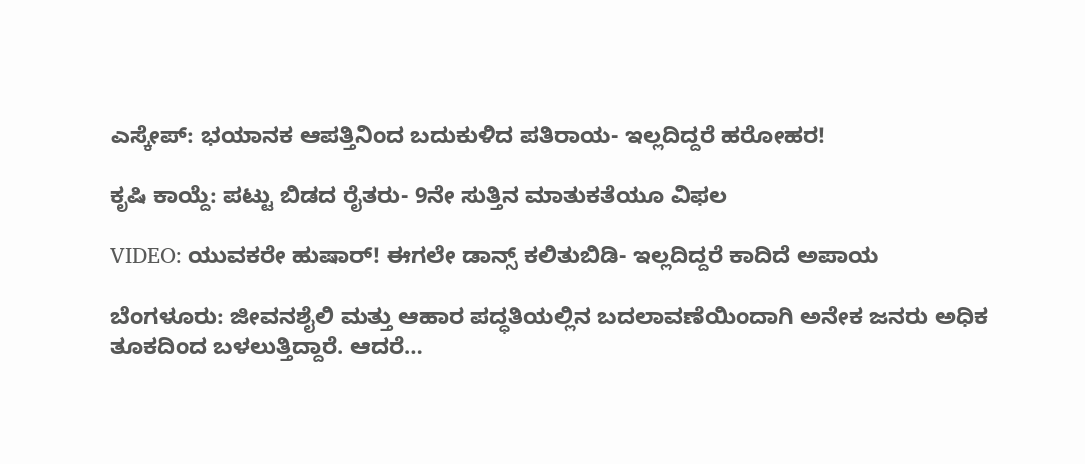ಎಸ್ಕೇಪ್: ಭಯಾನಕ ಆಪತ್ತಿನಿಂದ ಬದುಕುಳಿದ ಪತಿರಾಯ- ಇಲ್ಲದಿದ್ದರೆ ಹರೋಹರ!

ಕೃಷಿ ಕಾಯ್ದೆ: ಪಟ್ಟು ಬಿಡದ ರೈತರು- 9ನೇ ಸುತ್ತಿನ ಮಾತುಕತೆಯೂ ವಿಫಲ

VIDEO: ಯುವಕರೇ ಹುಷಾರ್! ಈಗಲೇ ಡಾನ್ಸ್ ಕಲಿತುಬಿಡಿ- ಇಲ್ಲದಿದ್ದರೆ ಕಾದಿದೆ ಅಪಾಯ

ಬೆಂಗಳೂರು: ಜೀವನಶೈಲಿ ಮತ್ತು ಆಹಾರ ಪದ್ಧತಿಯಲ್ಲಿನ ಬದಲಾವಣೆಯಿಂದಾಗಿ ಅನೇಕ ಜನರು ಅಧಿಕ ತೂಕದಿಂದ ಬಳಲುತ್ತಿದ್ದಾರೆ. ಆದರೆ…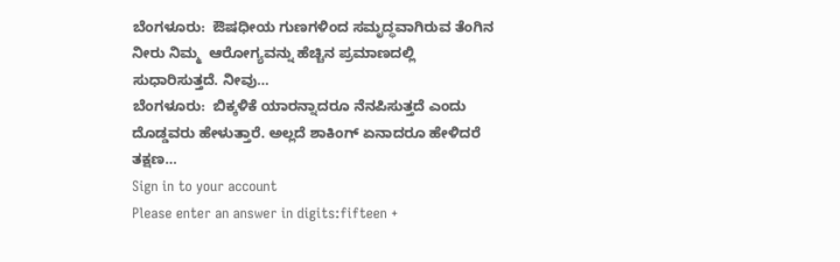ಬೆಂಗಳೂರು:  ಔಷಧೀಯ ಗುಣಗಳಿಂದ ಸಮೃದ್ಧವಾಗಿರುವ ತೆಂಗಿನ ನೀರು ನಿಮ್ಮ  ಆರೋಗ್ಯವನ್ನು ಹೆಚ್ಚಿನ ಪ್ರಮಾಣದಲ್ಲಿ ಸುಧಾರಿಸುತ್ತದೆ. ನೀವು…
ಬೆಂಗಳೂರು:  ಬಿಕ್ಕಳಿಕೆ ಯಾರನ್ನಾದರೂ ನೆನಪಿಸುತ್ತದೆ ಎಂದು ದೊಡ್ಡವರು ಹೇಳುತ್ತಾರೆ. ಅಲ್ಲದೆ ಶಾಕಿಂಗ್ ಏನಾದರೂ ಹೇಳಿದರೆ ತಕ್ಷಣ…
Sign in to your account
Please enter an answer in digits:fifteen +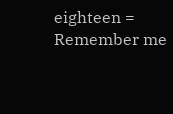eighteen =
Remember me